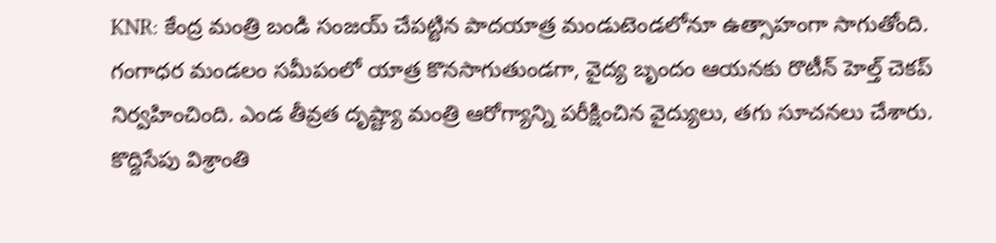KNR: కేంద్ర మంత్రి బండి సంజయ్ చేపట్టిన పాదయాత్ర మండుటెండలోనూ ఉత్సాహంగా సాగుతోంది. గంగాధర మండలం సమీపంలో యాత్ర కొనసాగుతుండగా, వైద్య బృందం ఆయనకు రొటీన్ హెల్త్ చెకప్ నిర్వహించింది. ఎండ తీవ్రత దృష్ట్యా మంత్రి ఆరోగ్యాన్ని పరీక్షించిన వైద్యులు, తగు సూచనలు చేశారు. కొద్దిసేపు విశ్రాంతి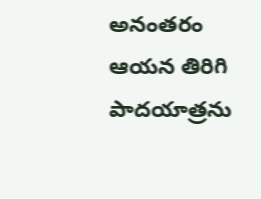అనంతరం ఆయన తిరిగి పాదయాత్రను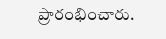ప్రారంభించారు.